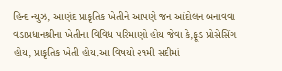હિન્દ ન્યુઝ, આણંદ પ્રાકૃતિક ખેતીને આપણે જન આંદોલન બનાવવા વડાપ્રધાનશ્રીના ખેતીના વિવિધ પરિમાણો હોય જેવા કે,ફૂડ પ્રોસેસિંગ હોય, પ્રાકૃતિક ખેતી હોય.આ વિષયો ૨૧મી સદીમાં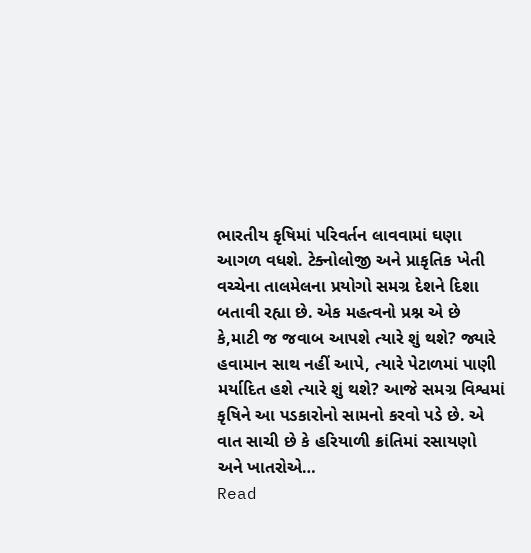ભારતીય કૃષિમાં પરિવર્તન લાવવામાં ઘણા આગળ વધશે. ટેક્નોલોજી અને પ્રાકૃતિક ખેતી વચ્ચેના તાલમેલના પ્રયોગો સમગ્ર દેશને દિશા બતાવી રહ્યા છે. એક મહત્વનો પ્રશ્ન એ છે કે,માટી જ જવાબ આપશે ત્યારે શું થશે? જ્યારે હવામાન સાથ નહીં આપે, ત્યારે પેટાળમાં પાણી મર્યાદિત હશે ત્યારે શું થશે? આજે સમગ્ર વિશ્વમાં કૃષિને આ પડકારોનો સામનો કરવો પડે છે. એ વાત સાચી છે કે હરિયાળી ક્રાંતિમાં રસાયણો અને ખાતરોએ…
Read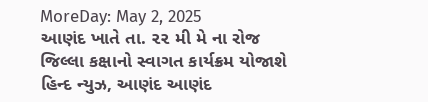MoreDay: May 2, 2025
આણંદ ખાતે તા. ૨૨ મી મે ના રોજ જિલ્લા કક્ષાનો સ્વાગત કાર્યક્રમ યોજાશે
હિન્દ ન્યુઝ, આણંદ આણંદ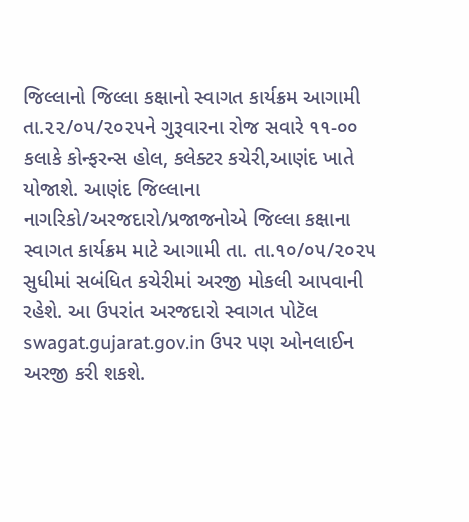જિલ્લાનો જિલ્લા કક્ષાનો સ્વાગત કાર્યક્રમ આગામી તા.૨૨/૦૫/૨૦૨૫ને ગુરૂવારના રોજ સવારે ૧૧-૦૦ કલાકે કોન્ફરન્સ હોલ, કલેક્ટર કચેરી,આણંદ ખાતે યોજાશે. આણંદ જિલ્લાના નાગરિકો/અરજદારો/પ્રજાજનોએ જિલ્લા કક્ષાના સ્વાગત કાર્યક્રમ માટે આગામી તા. તા.૧૦/૦૫/૨૦૨૫ સુધીમાં સબંધિત કચેરીમાં અરજી મોકલી આપવાની રહેશે. આ ઉપરાંત અરજદારો સ્વાગત પોટૅલ swagat.gujarat.gov.in ઉપર પણ ઓનલાઈન અરજી કરી શકશે.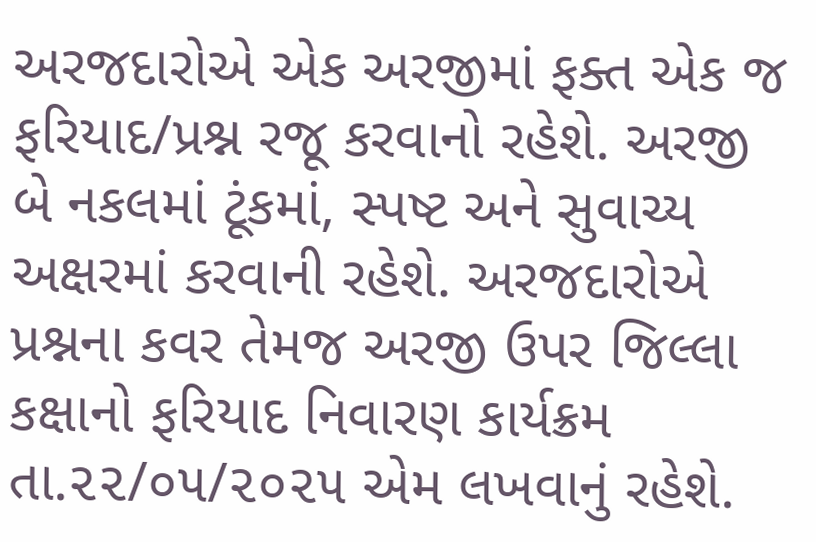અરજદારોએ એક અરજીમાં ફક્ત એક જ ફરિયાદ/પ્રશ્ન રજૂ કરવાનો રહેશે. અરજી બે નકલમાં ટૂંકમાં, સ્પષ્ટ અને સુવાચ્ય અક્ષરમાં કરવાની રહેશે. અરજદારોએ પ્રશ્નના કવર તેમજ અરજી ઉપર જિલ્લા કક્ષાનો ફરિયાદ નિવારણ કાર્યક્રમ તા.૨૨/૦૫/૨૦૨૫ એમ લખવાનું રહેશે.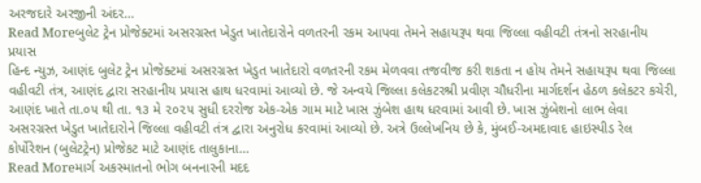અરજદારે અરજીની અંદર…
Read Moreબુલેટ ટ્રેન પ્રોજેક્ટમાં અસરગ્રસ્ત ખેડુત ખાતેદારોને વળતરની રકમ આપવા તેમને સહાયરૂપ થવા જિલ્લા વહીવટી તંત્રનો સરહાનીય પ્રયાસ
હિન્દ ન્યુઝ, આણંદ બુલેટ ટ્રેન પ્રોજેક્ટમાં અસરગ્રસ્ત ખેડુત ખાતેદારો વળતરની રકમ મેળવવા તજવીજ કરી શકતા ન હોય તેમને સહાયરૂપ થવા જિલ્લા વહીવટી તંત્ર, આણંદ દ્વારા સરહાનીય પ્રયાસ હાથ ધરવામાં આવ્યો છે. જે અન્વયે જિલ્લા કલેકટરશ્રી પ્રવીણ ચૌધરીના માર્ગદર્શન હેઠળ કલેકટર કચેરી, આણંદ ખાતે તા.૦૫ થી તા. ૧૩ મે ૨૦૨૫ સુધી દરરોજ એક-એક ગામ માટે ખાસ ઝુંબેશ હાથ ધરવામાં આવી છે. ખાસ ઝુંબેશનો લાભ લેવા અસરગ્રસ્ત ખેડુત ખાતેદારોને જિલ્લા વહીવટી તંત્ર દ્વારા અનુરોધ કરવામાં આવ્યો છે. અત્રે ઉલ્લેખનિય છે કે, મુંબઈ-અમદાવાદ હાઇસ્પીડ રેલ કોર્પોરેશન (બુલેટટ્રેન) પ્રોજેકટ માટે આણંદ તાલુકાના…
Read Moreમાર્ગ અકસ્માતનો ભોગ બનનારની મદદ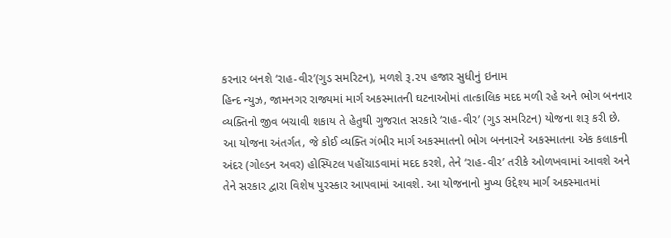કરનાર બનશે ‘રાહ-વીર’(ગુડ સમરિટન), મળશે રૂ.૨૫ હજાર સુધીનું ઇનામ
હિન્દ ન્યુઝ, જામનગર રાજ્યમાં માર્ગ અકસ્માતની ઘટનાઓમાં તાત્કાલિક મદદ મળી રહે અને ભોગ બનનાર વ્યક્તિનો જીવ બચાવી શકાય તે હેતુથી ગુજરાત સરકારે ‘રાહ-વીર’ (ગુડ સમરિટન) યોજના શરૂ કરી છે. આ યોજના અંતર્ગત, જે કોઈ વ્યક્તિ ગંભીર માર્ગ અકસ્માતનો ભોગ બનનારને અકસ્માતના એક કલાકની અંદર (ગોલ્ડન અવર) હોસ્પિટલ પહોંચાડવામાં મદદ કરશે, તેને ‘રાહ-વીર’ તરીકે ઓળખવામાં આવશે અને તેને સરકાર દ્વારા વિશેષ પુરસ્કાર આપવામાં આવશે. આ યોજનાનો મુખ્ય ઉદ્દેશ્ય માર્ગ અકસ્માતમાં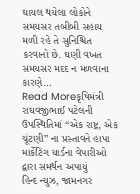ઘાયલ થયેલા લોકોને સમયસર તબીબી સહાય મળી રહે તે સુનિશ્ચિત કરવાનો છે. ઘણી વખત સમયસર મદદ ન મળવાના કારણે…
Read Moreકૃષિમંત્રી રાઘવજીભાઈ પટેલની ઉપસ્થિતિમાં “એક રાષ્ટ્ર, એક ચૂંટણી” ના પ્રસ્તાવને હાપા માર્કેટિંગ યાર્ડના વેપારીઓ દ્વારા સમર્થન અપાયું
હિન્દ ન્યુઝ, જામનગર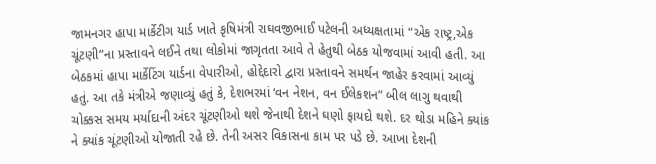જામનગર હાપા માર્કેટીગ યાર્ડ ખાતે કૃષિમંત્રી રાઘવજીભાઈ પટેલની અધ્યક્ષતામાં “એક રાષ્ટ્ર,એક ચૂંટણી”ના પ્રસ્તાવને લઈને તથા લોકોમાં જાગૃતતા આવે તે હેતુથી બેઠક યોજવામાં આવી હતી. આ બેઠકમાં હાપા માર્કેટિંગ યાર્ડના વેપારીઓ, હોદ્દેદારો દ્વારા પ્રસ્તાવને સમર્થન જાહેર કરવામાં આવ્યું હતું. આ તકે મંત્રીએ જણાવ્યું હતું કે, દેશભરમાં ‘વન નેશન, વન ઈલેકશન” બીલ લાગુ થવાથી ચોક્કસ સમય મર્યાદાની અંદર ચૂંટણીઓ થશે જેનાથી દેશને ઘણો ફાયદો થશે. દર થોડા મહિને ક્યાંક ને ક્યાંક ચૂંટણીઓ યોજાતી રહે છે. તેની અસર વિકાસના કામ પર પડે છે. આખા દેશની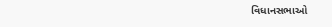વિધાનસભાઓ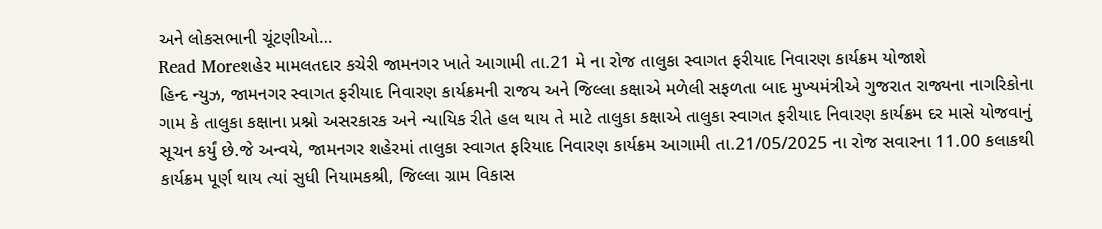અને લોકસભાની ચૂંટણીઓ…
Read Moreશહેર મામલતદાર કચેરી જામનગર ખાતે આગામી તા.21 મે ના રોજ તાલુકા સ્વાગત ફરીયાદ નિવારણ કાર્યક્રમ યોજાશે
હિન્દ ન્યુઝ, જામનગર સ્વાગત ફરીયાદ નિવારણ કાર્યક્રમની રાજય અને જિલ્લા કક્ષાએ મળેલી સફળતા બાદ મુખ્યમંત્રીએ ગુજરાત રાજ્યના નાગરિકોના ગામ કે તાલુકા કક્ષાના પ્રશ્નો અસરકારક અને ન્યાયિક રીતે હલ થાય તે માટે તાલુકા કક્ષાએ તાલુકા સ્વાગત ફરીયાદ નિવારણ કાર્યક્રમ દર માસે યોજવાનું સૂચન કર્યું છે.જે અન્વયે, જામનગર શહેરમાં તાલુકા સ્વાગત ફરિયાદ નિવારણ કાર્યક્રમ આગામી તા.21/05/2025 ના રોજ સવારના 11.00 કલાકથી કાર્યક્રમ પૂર્ણ થાય ત્યાં સુધી નિયામકશ્રી, જિલ્લા ગ્રામ વિકાસ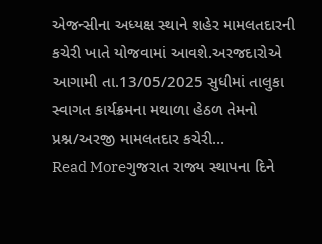એજન્સીના અધ્યક્ષ સ્થાને શહેર મામલતદારની કચેરી ખાતે યોજવામાં આવશે.અરજદારોએ આગામી તા.13/05/2025 સુધીમાં તાલુકા સ્વાગત કાર્યક્રમના મથાળા હેઠળ તેમનો પ્રશ્ન/અરજી મામલતદાર કચેરી…
Read Moreગુજરાત રાજ્ય સ્થાપના દિને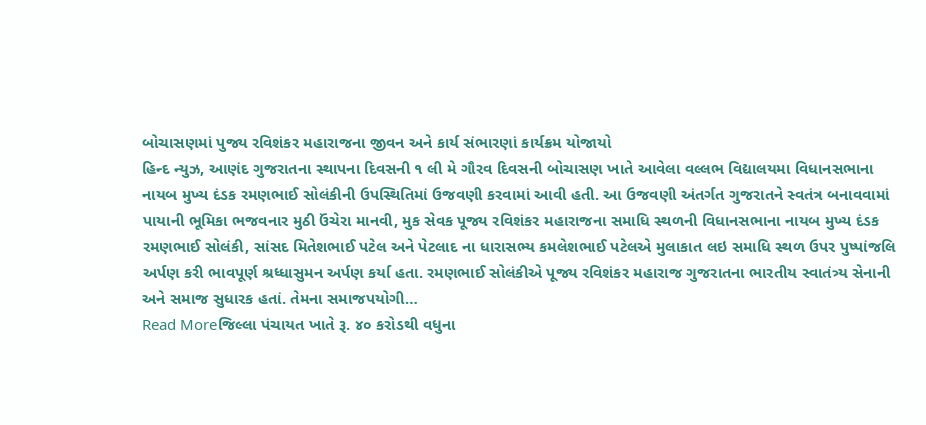બોચાસણમાં પુજ્ય રવિશંકર મહારાજના જીવન અને કાર્ય સંભારણાં કાર્યક્રમ યોજાયો
હિન્દ ન્યુઝ, આણંદ ગુજરાતના સ્થાપના દિવસની ૧ લી મે ગૌરવ દિવસની બોચાસણ ખાતે આવેલા વલ્લભ વિદ્યાલયમા વિધાનસભાના નાયબ મુખ્ય દંડક રમણભાઈ સોલંકીની ઉપસ્થિતિમાં ઉજવણી કરવામાં આવી હતી. આ ઉજવણી અંતર્ગત ગુજરાતને સ્વતંત્ર બનાવવામાં પાયાની ભૂમિકા ભજવનાર મુઠી ઉંચેરા માનવી, મુક સેવક પૂજ્ય રવિશંકર મહારાજના સમાધિ સ્થળની વિધાનસભાના નાયબ મુખ્ય દંડક રમણભાઈ સોલંકી, સાંસદ મિતેશભાઈ પટેલ અને પેટલાદ ના ધારાસભ્ય કમલેશભાઈ પટેલએ મુલાકાત લઇ સમાધિ સ્થળ ઉપર પુષ્પાંજલિ અર્પણ કરી ભાવપૂર્ણ શ્રધ્ધાસુમન અર્પણ કર્યા હતા. રમણભાઈ સોલંકીએ પૂજ્ય રવિશંકર મહારાજ ગુજરાતના ભારતીય સ્વાતંત્ર્ય સેનાની અને સમાજ સુધારક હતાં. તેમના સમાજપયોગી…
Read Moreજિલ્લા પંચાયત ખાતે રૂ. ૪૦ કરોડથી વધુના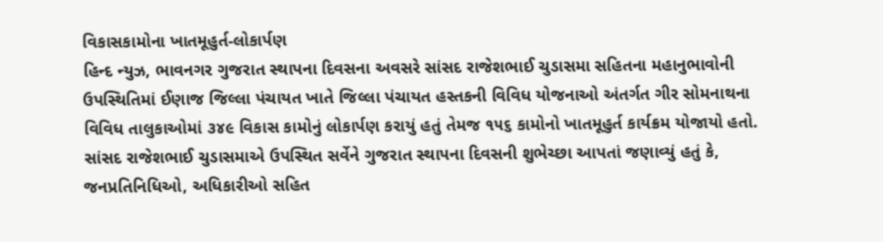વિકાસકામોના ખાતમૂહુર્ત-લોકાર્પણ
હિન્દ ન્યુઝ, ભાવનગર ગુજરાત સ્થાપના દિવસના અવસરે સાંસદ રાજેશભાઈ ચુડાસમા સહિતના મહાનુભાવોની ઉપસ્થિતિમાં ઈણાજ જિલ્લા પંચાયત ખાતે જિલ્લા પંચાયત હસ્તકની વિવિધ યોજનાઓ અંતર્ગત ગીર સોમનાથના વિવિધ તાલુકાઓમાં ૩૪૯ વિકાસ કામોનું લોકાર્પણ કરાયું હતું તેમજ ૧૫૬ કામોનો ખાતમૂહુર્ત કાર્યક્રમ યોજાયો હતો. સાંસદ રાજેશભાઈ ચુડાસમાએ ઉપસ્થિત સર્વેને ગુજરાત સ્થાપના દિવસની શુભેચ્છા આપતાં જણાવ્યું હતું કે, જનપ્રતિનિધિઓ, અધિકારીઓ સહિત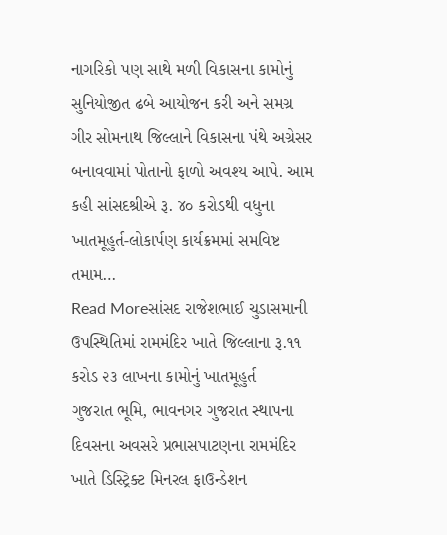નાગરિકો પણ સાથે મળી વિકાસના કામોનું સુનિયોજીત ઢબે આયોજન કરી અને સમગ્ર ગીર સોમનાથ જિલ્લાને વિકાસના પંથે અગ્રેસર બનાવવામાં પોતાનો ફાળો અવશ્ય આપે. આમ કહી સાંસદશ્રીએ રૂ. ૪૦ કરોડથી વધુના ખાતમૂહુર્ત-લોકાર્પણ કાર્યક્રમમાં સમવિષ્ટ તમામ…
Read Moreસાંસદ રાજેશભાઈ ચુડાસમાની ઉપસ્થિતિમાં રામમંદિર ખાતે જિલ્લાના રૂ.૧૧ કરોડ ૨૩ લાખના કામોનું ખાતમૂહુર્ત
ગુજરાત ભૂમિ, ભાવનગર ગુજરાત સ્થાપના દિવસના અવસરે પ્રભાસપાટણના રામમંદિર ખાતે ડિસ્ટ્રિક્ટ મિનરલ ફાઉન્ડેશન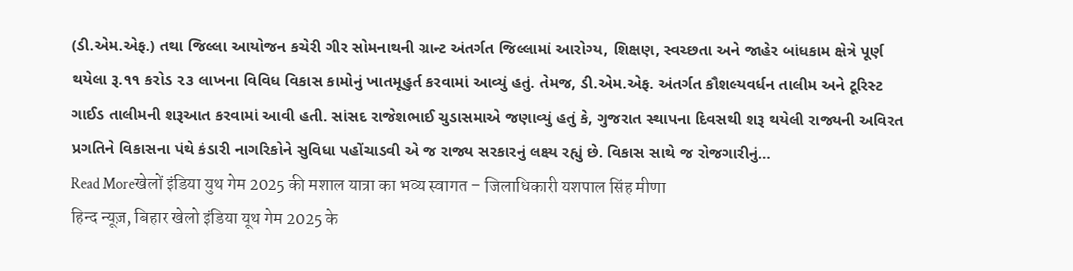(ડી.એમ.એફ.) તથા જિલ્લા આયોજન કચેરી ગીર સોમનાથની ગ્રાન્ટ અંતર્ગત જિલ્લામાં આરોગ્ય, શિક્ષણ, સ્વચ્છતા અને જાહેર બાંધકામ ક્ષેત્રે પૂર્ણ થયેલા રૂ.૧૧ કરોડ ૨૩ લાખના વિવિધ વિકાસ કામોનું ખાતમૂહુર્ત કરવામાં આવ્યું હતું. તેમજ, ડી.એમ.એફ. અંતર્ગત કૌશલ્યવર્ધન તાલીમ અને ટૂરિસ્ટ ગાઈડ તાલીમની શરૂઆત કરવામાં આવી હતી. સાંસદ રાજેશભાઈ ચુડાસમાએ જણાવ્યું હતું કે, ગુજરાત સ્થાપના દિવસથી શરૂ થયેલી રાજ્યની અવિરત પ્રગતિને વિકાસના પંથે કંડારી નાગરિકોને સુવિધા પહોંચાડવી એ જ રાજ્ય સરકારનું લક્ષ્ય રહ્યું છે. વિકાસ સાથે જ રોજગારીનું…
Read Moreखेलों इंडिया युथ गेम 2025 की मशाल यात्रा का भव्य स्वागत – जिलाधिकारी यशपाल सिंह मीणा
हिन्द न्यूज़, बिहार खेलो इंडिया यूथ गेम 2025 के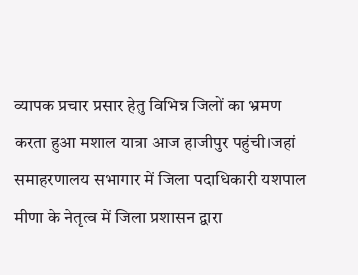व्यापक प्रचार प्रसार हेतु विभिन्न जिलों का भ्रमण करता हुआ मशाल यात्रा आज हाजीपुर पहुंची।जहां समाहरणालय सभागार में जिला पदाधिकारी यशपाल मीणा के नेतृत्व में जिला प्रशासन द्वारा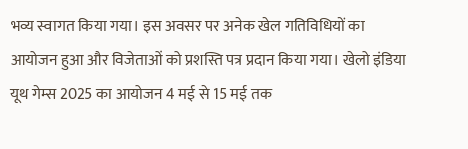भव्य स्वागत किया गया। इस अवसर पर अनेक खेल गतिविधियों का आयोजन हुआ और विजेताओं को प्रशस्ति पत्र प्रदान किया गया। खेलो इंडिया यूथ गेम्स 2025 का आयोजन 4 मई से 15 मई तक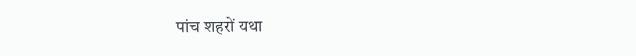पांच शहरों यथा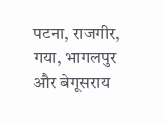पटना, राजगीर, गया, भागलपुर और बेगूसराय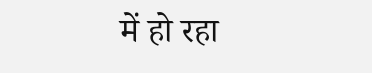में हो रहा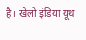है। खेलो इंडिया यूथ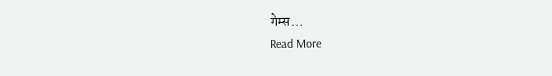गेम्स…
Read More